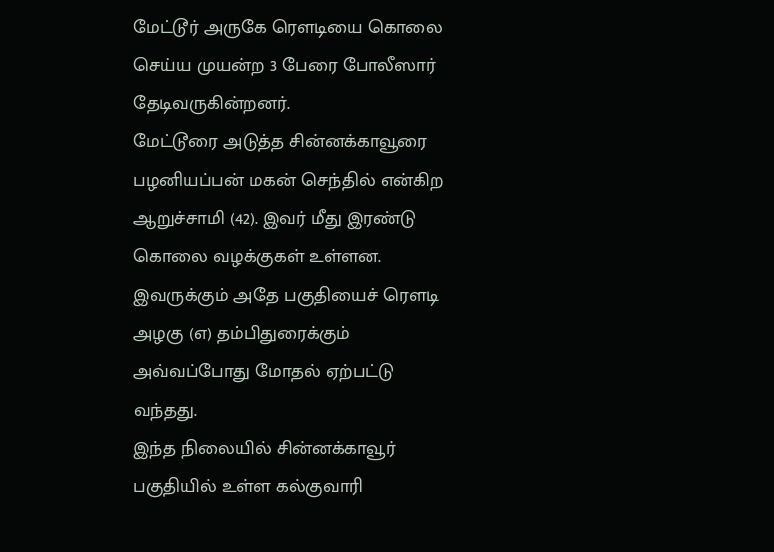மேட்டூர் அருகே ரௌடியை கொலை செய்ய முயன்ற 3 பேரை போலீஸார் தேடிவருகின்றனர்.
மேட்டூரை அடுத்த சின்னக்காவூரை பழனியப்பன் மகன் செந்தில் என்கிற ஆறுச்சாமி (42). இவர் மீது இரண்டு கொலை வழக்குகள் உள்ளன. இவருக்கும் அதே பகுதியைச் ரௌடி அழகு (எ) தம்பிதுரைக்கும் அவ்வப்போது மோதல் ஏற்பட்டு வந்தது.
இந்த நிலையில் சின்னக்காவூர் பகுதியில் உள்ள கல்குவாரி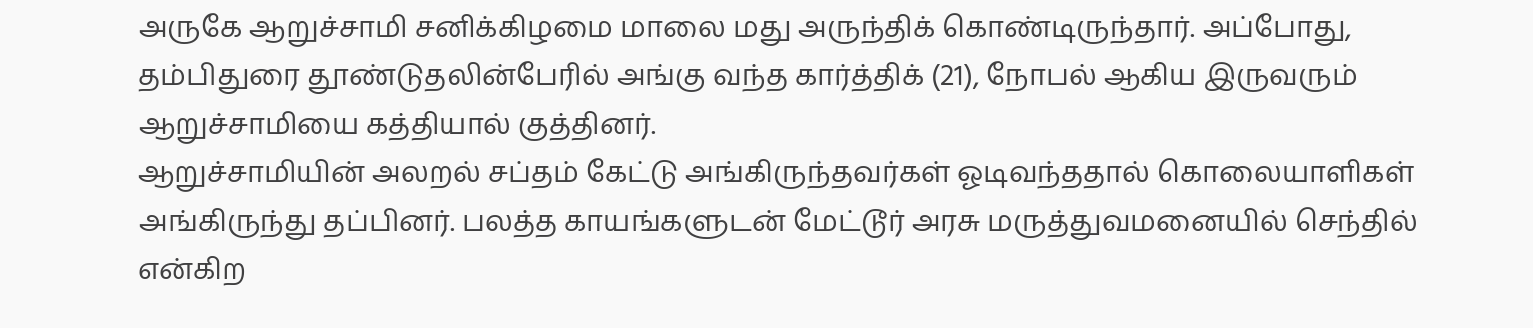அருகே ஆறுச்சாமி சனிக்கிழமை மாலை மது அருந்திக் கொண்டிருந்தார். அப்போது, தம்பிதுரை தூண்டுதலின்பேரில் அங்கு வந்த கார்த்திக் (21), நோபல் ஆகிய இருவரும் ஆறுச்சாமியை கத்தியால் குத்தினர்.
ஆறுச்சாமியின் அலறல் சப்தம் கேட்டு அங்கிருந்தவர்கள் ஓடிவந்ததால் கொலையாளிகள் அங்கிருந்து தப்பினர். பலத்த காயங்களுடன் மேட்டூர் அரசு மருத்துவமனையில் செந்தில் என்கிற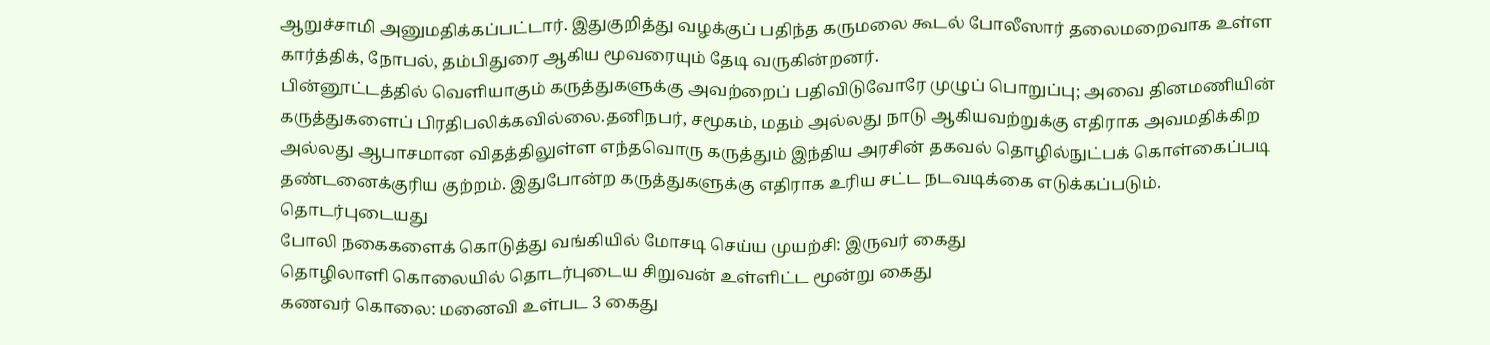ஆறுச்சாமி அனுமதிக்கப்பட்டார். இதுகுறித்து வழக்குப் பதிந்த கருமலை கூடல் போலீஸார் தலைமறைவாக உள்ள கார்த்திக், நோபல், தம்பிதுரை ஆகிய மூவரையும் தேடி வருகின்றனர்.
பின்னூட்டத்தில் வெளியாகும் கருத்துகளுக்கு அவற்றைப் பதிவிடுவோரே முழுப் பொறுப்பு; அவை தினமணியின் கருத்துகளைப் பிரதிபலிக்கவில்லை.தனிநபர், சமூகம், மதம் அல்லது நாடு ஆகியவற்றுக்கு எதிராக அவமதிக்கிற அல்லது ஆபாசமான விதத்திலுள்ள எந்தவொரு கருத்தும் இந்திய அரசின் தகவல் தொழில்நுட்பக் கொள்கைப்படி தண்டனைக்குரிய குற்றம். இதுபோன்ற கருத்துகளுக்கு எதிராக உரிய சட்ட நடவடிக்கை எடுக்கப்படும்.
தொடர்புடையது
போலி நகைகளைக் கொடுத்து வங்கியில் மோசடி செய்ய முயற்சி: இருவர் கைது
தொழிலாளி கொலையில் தொடர்புடைய சிறுவன் உள்ளிட்ட மூன்று கைது
கணவர் கொலை: மனைவி உள்பட 3 கைது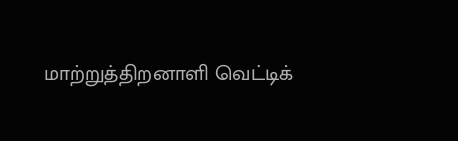மாற்றுத்திறனாளி வெட்டிக்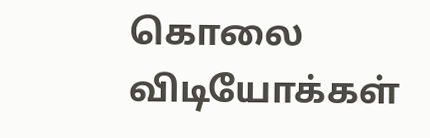கொலை
விடியோக்கள்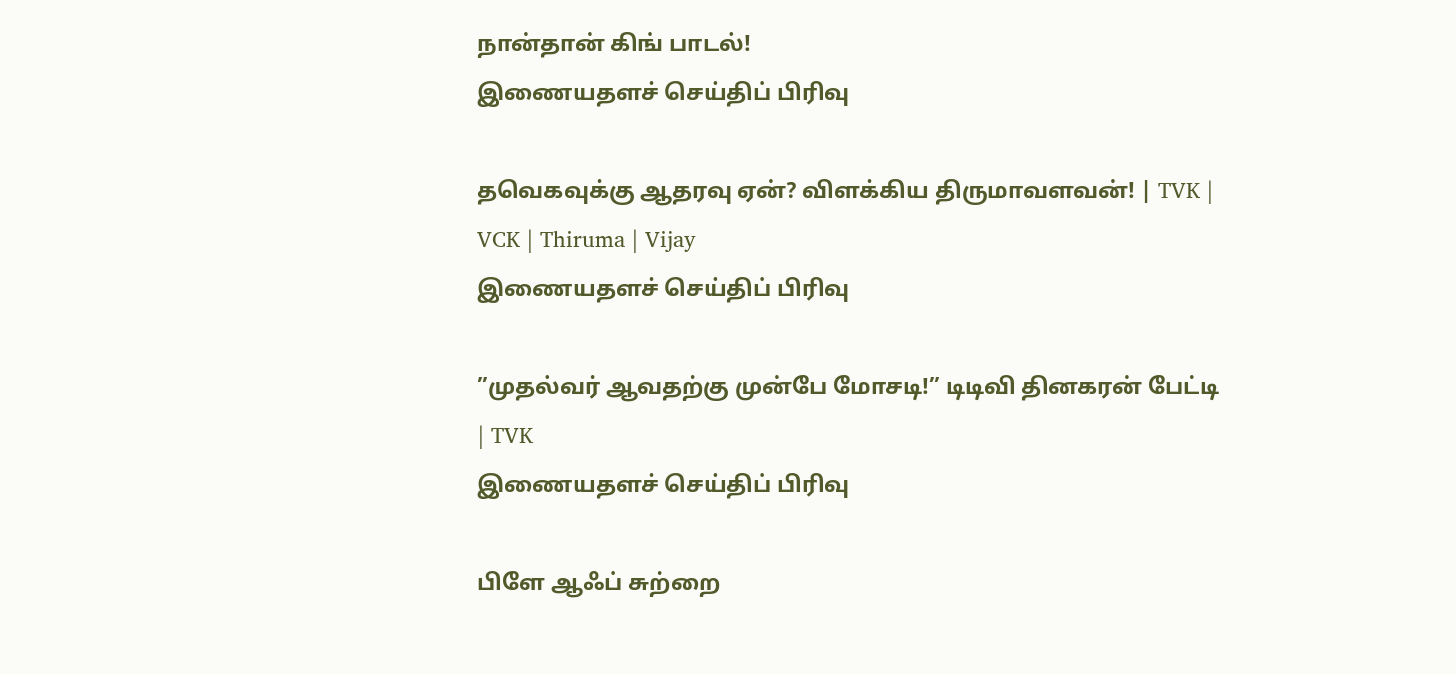நான்தான் கிங் பாடல்!
இணையதளச் செய்திப் பிரிவு

தவெகவுக்கு ஆதரவு ஏன்? விளக்கிய திருமாவளவன்! | TVK | VCK | Thiruma | Vijay
இணையதளச் செய்திப் பிரிவு

”முதல்வர் ஆவதற்கு முன்பே மோசடி!” டிடிவி தினகரன் பேட்டி | TVK
இணையதளச் செய்திப் பிரிவு

பிளே ஆஃப் சுற்றை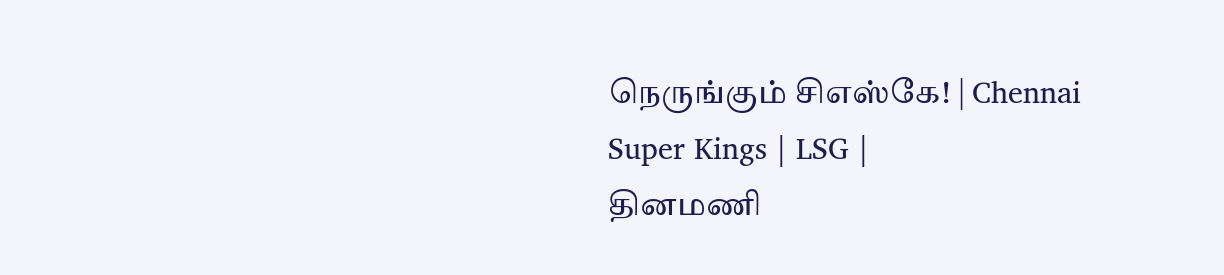நெருங்கும் சிஎஸ்கே! | Chennai Super Kings | LSG |
தினமணி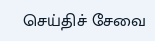செய்திச் சேவை